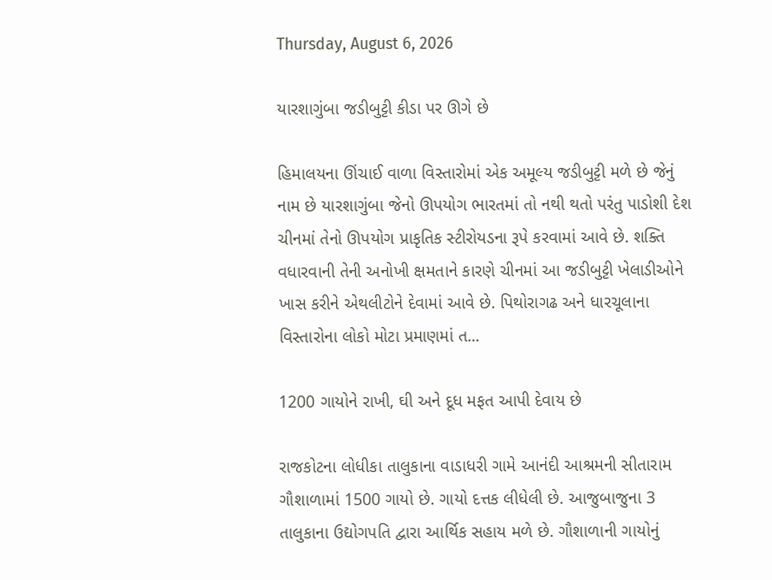Thursday, August 6, 2026

યારશાગુંબા જડીબુટ્ટી કીડા પર ઊગે છે

હિમાલયના ઊંચાઈ વાળા વિસ્તારોમાં એક અમૂલ્ય જડીબુટ્ટી મળે છે જેનું નામ છે યારશાગુંબા જેનો ઊપયોગ ભારતમાં તો નથી થતો પરંતુ પાડોશી દેશ ચીનમાં તેનો ઊપયોગ પ્રાકૃતિક સ્ટીરોયડના રૂપે કરવામાં આવે છે. શક્તિ વધારવાની તેની અનોખી ક્ષમતાને કારણે ચીનમાં આ જડીબુટ્ટી ખેલાડીઓને ખાસ કરીને એથલીટોને દેવામાં આવે છે. પિથોરાગઢ અને ધારચૂલાના વિસ્તારોના લોકો મોટા પ્રમાણમાં ત...

1200 ગાયોને રાખી, ઘી અને દૂધ મફત આપી દેવાય છે

રાજકોટના લોધીકા તાલુકાના વાડાધરી ગામે આનંદી આશ્રમની સીતારામ ગૌશાળામાં 1500 ગાયો છે. ગાયો દત્તક લીધેલી છે. આજુબાજુના 3 તાલુકાના ઉદ્યોગપતિ દ્વારા આર્થિક સહાય મળે છે. ગૌશાળાની ગાયોનું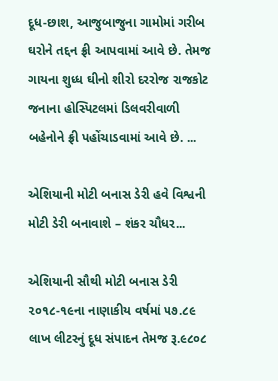દૂધ-છાશ, આજુબાજુના ગામોમાં ગરીબ ઘરોને તદ્દન ફ્રી આપવામાં આવે છે. તેમજ ગાયના શુધ્ધ ઘીનો શીરો દરરોજ રાજકોટ જનાના હોસ્પિટલમાં ડિલવરીવાળી બહેનોને ફ્રી પહોંચાડવામાં આવે છે. ...

એશિયાની મોટી બનાસ ડેરી હવે વિશ્વની મોટી ડેરી બનાવાશે – શંકર ચૌધર...

એશિયાની સૌથી મોટી બનાસ ડેરી ૨૦૧૮-૧૯ના નાણાકીય વર્ષમાં ૫૭.૮૯ લાખ લીટરનું દૂધ સંપાદન તેમજ રૂ.૯૮૦૮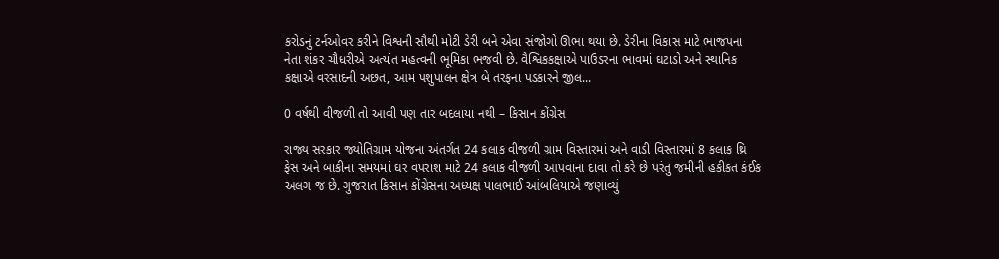કરોડનું ટર્નઓવર કરીને વિશ્વની સૌથી મોટી ડેરી બને એવા સંજોગો ઊભા થયા છે. ડેરીના વિકાસ માટે ભાજપના નેતા શંકર ચૌધરીએ અત્યંત મહત્વની ભૂમિકા ભજવી છે. વૈશ્વિકકક્ષાએ પાઉડરના ભાવમાં ઘટાડો અને સ્થાનિક કક્ષાએ વરસાદની અછત, આમ પશુપાલન ક્ષેત્ર બે તરફના પડકારને જીલ...

0 વર્ષથી વીજળી તો આવી પણ તાર બદલાયા નથી – કિસાન કોંગ્રેસ

રાજ્ય સરકાર જ્યોતિગ્રામ યોજના અંતર્ગત 24 કલાક વીજળી ગ્રામ વિસ્તારમાં અને વાડી વિસ્તારમાં 8 કલાક થ્રિ ફેસ અને બાકીના સમયમાં ઘર વપરાશ માટે 24 કલાક વીજળી આપવાના દાવા તો કરે છે પરંતુ જમીની હકીકત કંઈક અલગ જ છે. ગુજરાત કિસાન કોંગ્રેસના અધ્યક્ષ પાલભાઈ આંબલિયાએ જણાવ્યું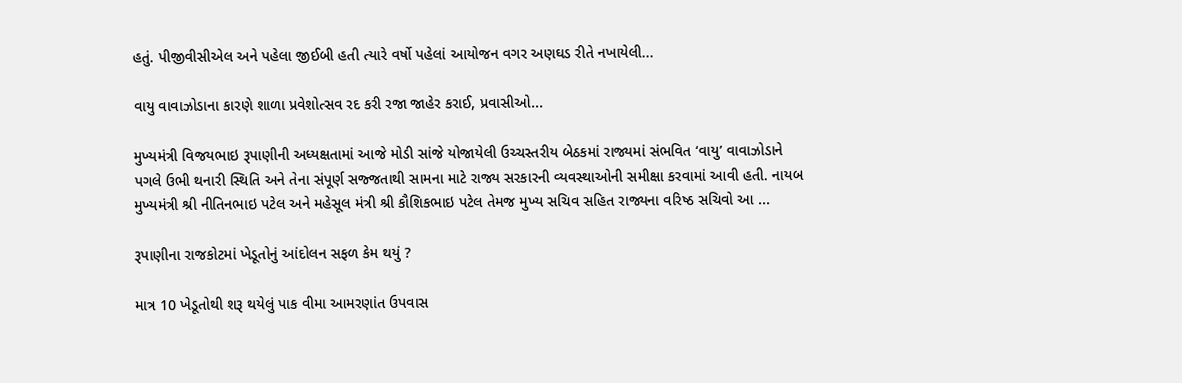હતું. પીજીવીસીએલ અને પહેલા જીઈબી હતી ત્યારે વર્ષો પહેલાં આયોજન વગર અણઘડ રીતે નખાયેલી...

વાયુ વાવાઝોડાના કારણે શાળા પ્રવેશોત્સવ રદ કરી રજા જાહેર કરાઈ, પ્રવાસીઓ...

મુખ્યમંત્રી વિજયભાઇ રૂપાણીની અધ્યક્ષતામાં આજે મોડી સાંજે યોજાયેલી ઉચ્ચસ્તરીય બેઠકમાં રાજ્યમાં સંભવિત ‘વાયુ’ વાવાઝોડાને પગલે ઉભી થનારી સ્થિતિ અને તેના સંપૂર્ણ સજ્જતાથી સામના માટે રાજ્ય સરકારની વ્યવસ્થાઓની સમીક્ષા કરવામાં આવી હતી. નાયબ મુખ્યમંત્રી શ્રી નીતિનભાઇ પટેલ અને મહેસૂલ મંત્રી શ્રી કૌશિકભાઇ પટેલ તેમજ મુખ્ય સચિવ સહિત રાજ્યના વરિષ્ઠ સચિવો આ ...

રૂપાણીના રાજકોટમાં ખેડૂતોનું આંદોલન સફળ કેમ થયું ?

માત્ર 10 ખેડૂતોથી શરૂ થયેલું પાક વીમા આમરણાંત ઉપવાસ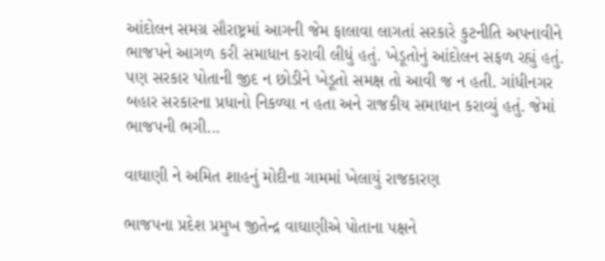આંદોલન સમગ્ર સૌરાષ્ટ્રમાં આગની જેમ ફાલાવા લાગતાં સરકારે કુટનીતિ અપનાવીને ભાજપને આગળ કરી સમાધાન કરાવી લીધું હતું. ખેડૂતોનું આંદોલન સફળ રહ્યું હતું. પણ સરકાર પોતાની જીદ ન છોડીને ખેડૂતો સમક્ષ તો આવી જ ન હતી. ગાંધીનગર બહાર સરકારના પ્રધાનો નિકળ્યા ન હતા અને રાજકીય સમાધાન કરાવ્યું હતું. જેમાં ભાજપની ભગી...

વાઘાણી ને અમિત શાહનું મોદીના ગામમાં ખેલાયું રાજકારણ

ભાજપના પ્રદેશ પ્રમુખ જીતેન્દ્ર વાઘાણીએ પોતાના પક્ષને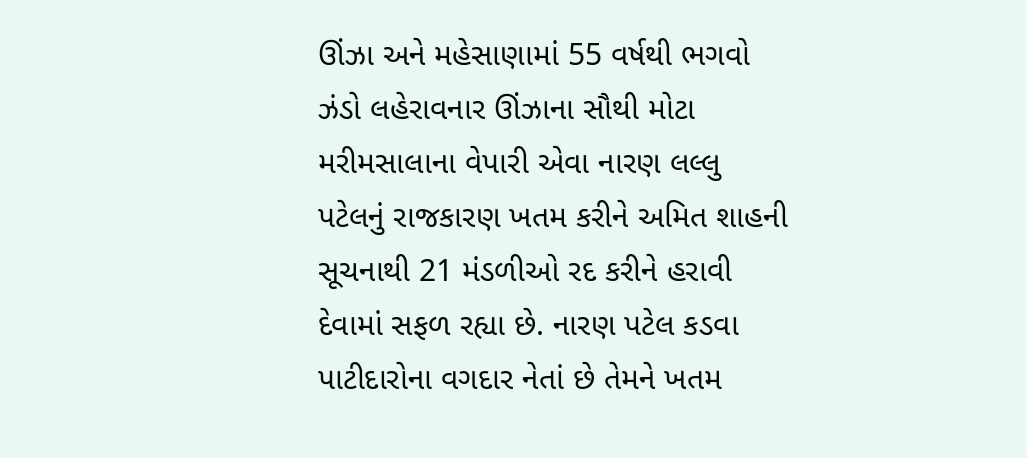ઊંઝા અને મહેસાણામાં 55 વર્ષથી ભગવો ઝંડો લહેરાવનાર ઊંઝાના સૌથી મોટા મરીમસાલાના વેપારી એવા નારણ લલ્લુ પટેલનું રાજકારણ ખતમ કરીને અમિત શાહની સૂચનાથી 21 મંડળીઓ રદ કરીને હરાવી દેવામાં સફળ રહ્યા છે. નારણ પટેલ કડવા પાટીદારોના વગદાર નેતાં છે તેમને ખતમ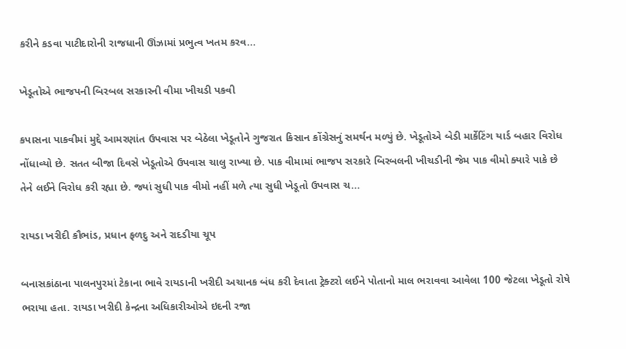કરીને કડવા પાટીદારોની રાજધાની ઊંઝામાં પ્રભુત્વ ખતમ કરવ...

ખેડૂતોએ ભાજપની બિરબલ સરકારની વીમા ખીચડી પકવી

કપાસના પાકવીમાં મુદ્દે આમરણાંત ઉપવાસ પર બેઠેલા ખેડૂતોને ગુજરાત કિસાન કોંગ્રેસનું સમર્થન મળ્યું છે. ખેડૂતોએ બેડી માર્કેટિંગ યાર્ડ બહાર વિરોધ નોંધાવ્યો છે. સતત બીજા દિવસે ખેડૂતોએ ઉપવાસ ચાલુ રાખ્યા છે. પાક વીમામાં ભાજપ સરકારે બિરબલની ખીચડીની જેમ પાક વીમો ક્યારે પાકે છે તેને લઈને વિરોધ કરી રહ્યા છે. જ્યાં સુધી પાક વીમો નહીં મળે ત્યા સુધી ખેડૂતો ઉપવાસ ચ...

રાયડા ખરીદી કૌભાંડ, પ્રધાન ફળદુ અને રાદડીયા ચૂપ

બનાસકાંઠાના પાલનપુરમાં ટેકાના ભાવે રાયડાની ખરીદી અચાનક બંધ કરી દેવાતા ટ્રેક્ટરો લઈને પોતાનો માલ ભરાવવા આવેલા 100 જેટલા ખેડૂતો રોષે ભરાયા હતા. રાયડા ખરીદી કેન્દ્રના અધિકારીઓએ ઇદની રજા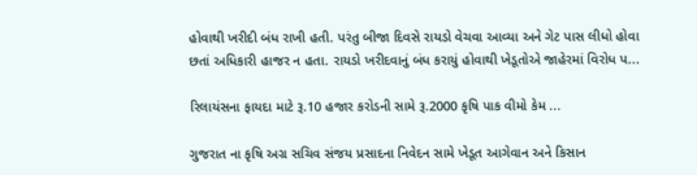હોવાથી ખરીદી બંધ રાખી હતી. પરંતુ બીજા દિવસે રાયડો વેચવા આવ્યા અને ગેટ પાસ લીધો હોવા છતાં અધિકારી હાજર ન હતા. રાયડો ખરીદવાનું બંધ કરાયું હોવાથી ખેડૂતોએ જાહેરમાં વિરોધ પ...

રિલાયંસના ફાયદા માટે રૂ.10 હજાર કરોડની સામે રૂ.2000 કૃષિ પાક વીમો કેમ ...

ગુજરાત ના કૃષિ અગ્ર સચિવ સંજય પ્રસાદના નિવેદન સામે ખેડૂત આગેવાન અને કિસાન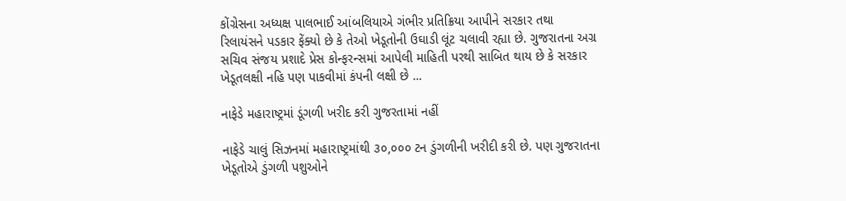કોંગ્રેસના અધ્યક્ષ પાલભાઈ આંબલિયાએ ગંભીર પ્રતિક્રિયા આપીને સરકાર તથા રિલાયંસને પડકાર ફેંક્યો છે કે તેઓ ખેડૂતોની ઉઘાડી લૂંટ ચલાવી રહ્યા છે. ગુજરાતના અગ્ર સચિવ સંજય પ્રશાદે પ્રેસ કોન્ફરન્સમાં આપેલી માહિતી પરથી સાબિત થાય છે કે સરકાર ખેડૂતલક્ષી નહિ પણ પાકવીમાં કંપની લક્ષી છે ...

નાફેડે મહારાષ્ટ્રમાં ડૂંગળી ખરીદ કરી ગુજરતામાં નહીં

નાફેડે ચાલું સિઝનમાં મહારાષ્ટ્રમાંથી ૩૦,૦૦૦ ટન ડુંગળીની ખરીદી કરી છે. પણ ગુજરાતના ખેડૂતોએ ડુંગળી પશુઓને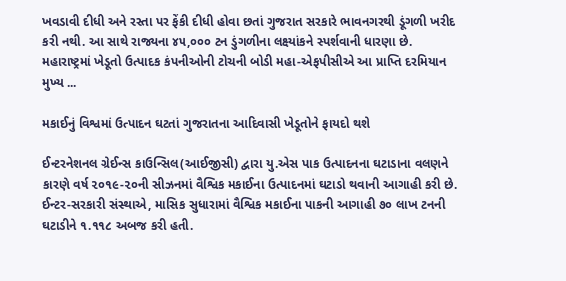ખવડાવી દીધી અને રસ્તા પર ફેંકી દીધી હોવા છતાં ગુજરાત સરકારે ભાવનગરથી ડૂંગળી ખરીદ કરી નથી. આ સાથે રાજ્યના ૪૫,૦૦૦ ટન ડુંગળીના લક્ષ્યાંકને સ્પર્શવાની ધારણા છે. મહારાષ્ટ્રમાં ખેડૂતો ઉત્પાદક કંપનીઓની ટોચની બોડી મહા-એફપીસીએ આ પ્રાપ્તિ દરમિયાન મુખ્ય ...

મકાઈનું વિશ્વમાં ઉત્પાદન ઘટતાં ગુજરાતના આદિવાસી ખેડૂતોને ફાયદો થશે

ઈન્ટરનેશનલ ગ્રેઈન્સ કાઉન્સિલ(આઈજીસી) દ્વારા યુ.એસ પાક ઉત્પાદનના ઘટાડાના વલણને કારણે વર્ષ ૨૦૧૯-૨૦ની સીઝનમાં વૈશ્વિક મકાઈના ઉત્પાદનમાં ઘટાડો થવાની આગાહી કરી છે. ઈન્ટર-સરકારી સંસ્થાએ, માસિક સુધારામાં વૈશ્વિક મકાઈના પાકની આગાહી ૭૦ લાખ ટનની ઘટાડીને ૧.૧૧૮ અબજ કરી હતી.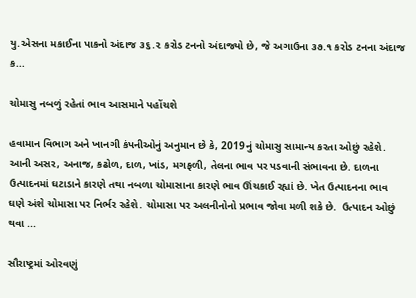યુ.એસના મકાઈના પાકનો અંદાજ ૩૬.૨ કરોડ ટનનો અંદાજ્યો છે, જે અગાઉના ૩૭.૧ કરોડ ટનના અંદાજ ક...

ચોમાસુ નબળું રહેતાં ભાવ આસમાને પહોંચશે

હવામાન વિભાગ અને ખાનગી કંપનીઓનું અનુમાન છે કે, 2019નું ચોમાસુ સામાન્ય કરતા ઓછું રહેશે. આની અસર, અનાજ, કઢોળ, દાળ, ખાંડ, મગફળી, તેલના ભાવ પર પડવાની સંભાવના છે. દાળના ઉત્પાદનમાં ઘટાડાને કારણે તથા નબળા ચોમાસાના કારણે ભાવ ઊંચકાઈ રહ્યાં છે. ખેત ઉત્પાદનના ભાવ ઘણે અંશે ચોમાસા પર નિર્ભર રહેશે. ચોમાસા પર અલનીનોનો પ્રભાવ જોવા મળી શકે છે.  ઉત્પાદન ઓછું થવા ...

સૌરાષ્ટ્રમાં ઓરવણું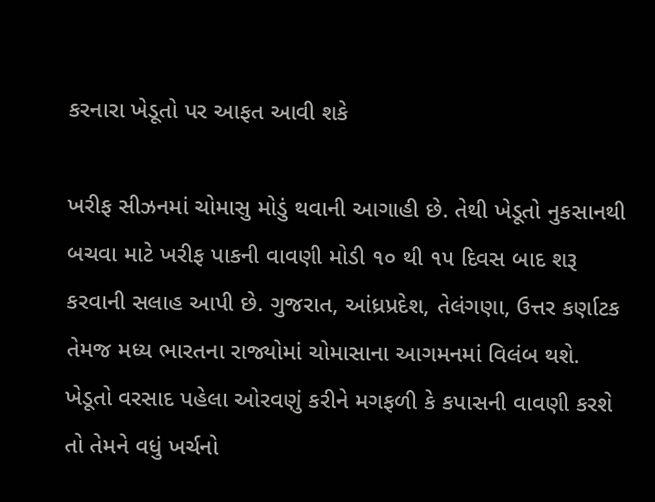કરનારા ખેડૂતો પર આફત આવી શકે

ખરીફ સીઝનમાં ચોમાસુ મોડું થવાની આગાહી છે. તેથી ખેડૂતો નુકસાનથી બચવા માટે ખરીફ પાકની વાવણી મોડી ૧૦ થી ૧૫ દિવસ બાદ શરૂ કરવાની સલાહ આપી છે. ગુજરાત, આંધ્રપ્રદેશ, તેલંગણા, ઉત્તર કર્ણાટક તેમજ મધ્ય ભારતના રાજ્યોમાં ચોમાસાના આગમનમાં વિલંબ થશે. ખેડૂતો વરસાદ પહેલા ઓરવણું કરીને મગફળી કે કપાસની વાવણી કરશે તો તેમને વધું ખર્ચનો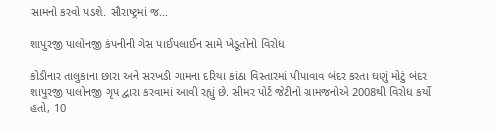સામનો કરવો પડશે. સૌરાષ્ટ્રમાં જ...

શાપુરજી પાલોનજી કંપનીની ગેસ પાઈપલાઈન સામે ખેડૂતોનો વિરોધ

કોડીનાર તાલુકાના છારા અને સરખડી ગામના દરિયા કાંઠા વિસ્તારમાં પીપાવાવ બંદર કરતા ઘણું મોટું બંદર શાપુરજી પાલોનજી ગૃપ દ્વારા કરવામાં આવી રહ્યું છે. સીમર પોર્ટ જેટીનો ગ્રામજનોએ 2008થી વિરોધ કર્યો હતો, 10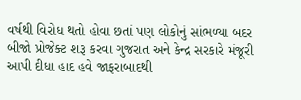વર્ષથી વિરોધ થતો હોવા છતાં પણ લોકોનું સાંભળ્યા બદર બીજો પ્રોજેક્ટ શરૂ કરવા ગુજરાત અને કેન્દ્ર સરકારે મંજૂરી આપી દીધા હાદ હવે જાફરાબાદથી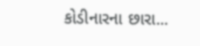કોડીનારના છારા...